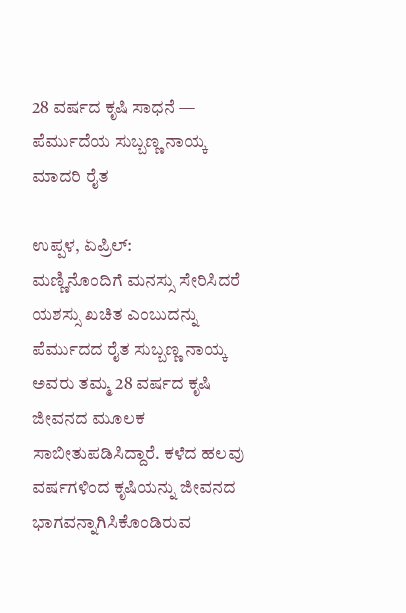28 ವರ್ಷದ ಕೃಷಿ ಸಾಧನೆ — ಪೆರ್ಮುದೆಯ ಸುಬ್ಬಣ್ಣ ನಾಯ್ಕ ಮಾದರಿ ರೈತ

ಉಪ್ಪಳ, ಏಪ್ರಿಲ್:
ಮಣ್ಣಿನೊಂದಿಗೆ ಮನಸ್ಸು ಸೇರಿಸಿದರೆ ಯಶಸ್ಸು ಖಚಿತ ಎಂಬುದನ್ನು ಪೆರ್ಮುದದ ರೈತ ಸುಬ್ಬಣ್ಣ ನಾಯ್ಕ ಅವರು ತಮ್ಮ 28 ವರ್ಷದ ಕೃಷಿ ಜೀವನದ ಮೂಲಕ ಸಾಬೀತುಪಡಿಸಿದ್ದಾರೆ. ಕಳೆದ ಹಲವು ವರ್ಷಗಳಿಂದ ಕೃಷಿಯನ್ನು ಜೀವನದ ಭಾಗವನ್ನಾಗಿಸಿಕೊಂಡಿರುವ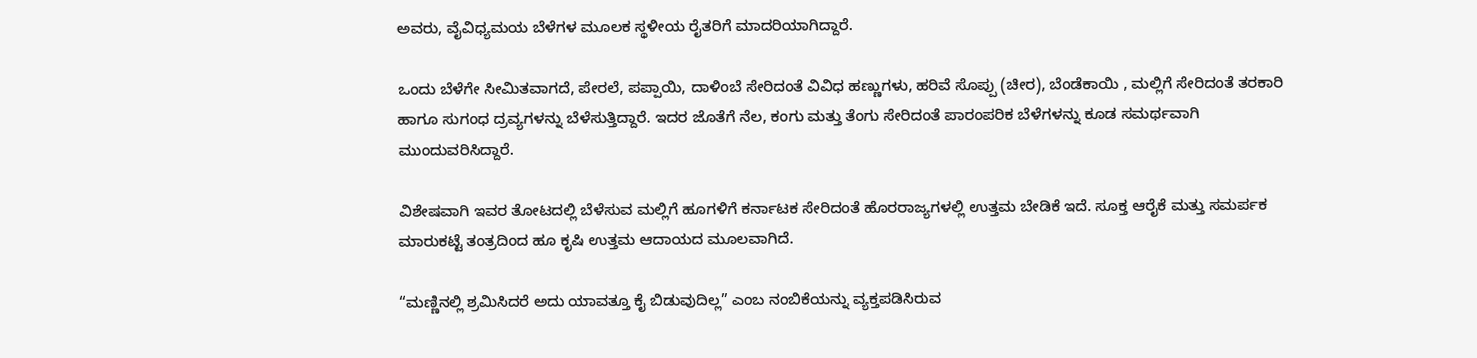ಅವರು, ವೈವಿಧ್ಯಮಯ ಬೆಳೆಗಳ ಮೂಲಕ ಸ್ಥಳೀಯ ರೈತರಿಗೆ ಮಾದರಿಯಾಗಿದ್ದಾರೆ.

ಒಂದು ಬೆಳೆಗೇ ಸೀಮಿತವಾಗದೆ, ಪೇರಲೆ, ಪಪ್ಪಾಯಿ, ದಾಳಿಂಬೆ ಸೇರಿದಂತೆ ವಿವಿಧ ಹಣ್ಣುಗಳು, ಹರಿವೆ ಸೊಪ್ಪು (ಚೀರ), ಬೆಂಡೆಕಾಯಿ , ಮಲ್ಲಿಗೆ ಸೇರಿದಂತೆ ತರಕಾರಿ ಹಾಗೂ ಸುಗಂಧ ದ್ರವ್ಯಗಳನ್ನು ಬೆಳೆಸುತ್ತಿದ್ದಾರೆ. ಇದರ ಜೊತೆಗೆ ನೆಲ, ಕಂಗು ಮತ್ತು ತೆಂಗು ಸೇರಿದಂತೆ ಪಾರಂಪರಿಕ ಬೆಳೆಗಳನ್ನು ಕೂಡ ಸಮರ್ಥವಾಗಿ ಮುಂದುವರಿಸಿದ್ದಾರೆ.

ವಿಶೇಷವಾಗಿ ಇವರ ತೋಟದಲ್ಲಿ ಬೆಳೆಸುವ ಮಲ್ಲಿಗೆ ಹೂಗಳಿಗೆ ಕರ್ನಾಟಕ ಸೇರಿದಂತೆ ಹೊರರಾಜ್ಯಗಳಲ್ಲಿ ಉತ್ತಮ ಬೇಡಿಕೆ ಇದೆ. ಸೂಕ್ತ ಆರೈಕೆ ಮತ್ತು ಸಮರ್ಪಕ ಮಾರುಕಟ್ಟೆ ತಂತ್ರದಿಂದ ಹೂ ಕೃಷಿ ಉತ್ತಮ ಆದಾಯದ ಮೂಲವಾಗಿದೆ.

“ಮಣ್ಣಿನಲ್ಲಿ ಶ್ರಮಿಸಿದರೆ ಅದು ಯಾವತ್ತೂ ಕೈ ಬಿಡುವುದಿಲ್ಲ” ಎಂಬ ನಂಬಿಕೆಯನ್ನು ವ್ಯಕ್ತಪಡಿಸಿರುವ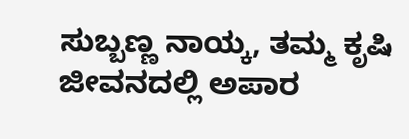ಸುಬ್ಬಣ್ಣ ನಾಯ್ಕ, ತಮ್ಮ ಕೃಷಿ ಜೀವನದಲ್ಲಿ ಅಪಾರ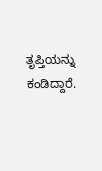ತೃಪ್ತಿಯನ್ನು ಕಂಡಿದ್ದಾರೆ.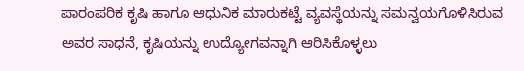ಪಾರಂಪರಿಕ ಕೃಷಿ ಹಾಗೂ ಆಧುನಿಕ ಮಾರುಕಟ್ಟೆ ವ್ಯವಸ್ಥೆಯನ್ನು ಸಮನ್ವಯಗೊಳಿಸಿರುವ ಅವರ ಸಾಧನೆ, ಕೃಷಿಯನ್ನು ಉದ್ಯೋಗವನ್ನಾಗಿ ಆರಿಸಿಕೊಳ್ಳಲು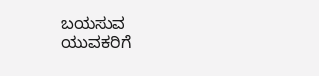ಬಯಸುವ ಯುವಕರಿಗೆ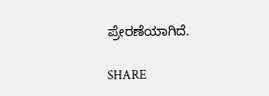ಪ್ರೇರಣೆಯಾಗಿದೆ.

SHARE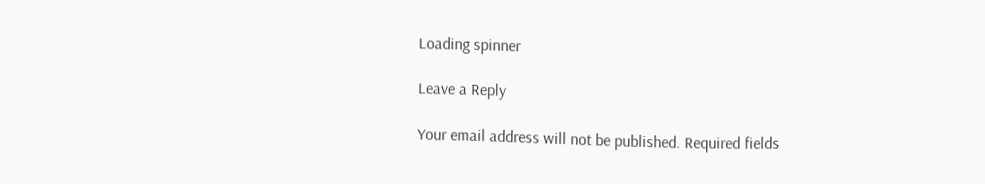Loading spinner

Leave a Reply

Your email address will not be published. Required fields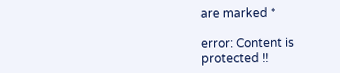are marked *

error: Content is protected !!